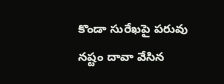కొండా సురేఖపై పరువు నష్టం దావా వేసిన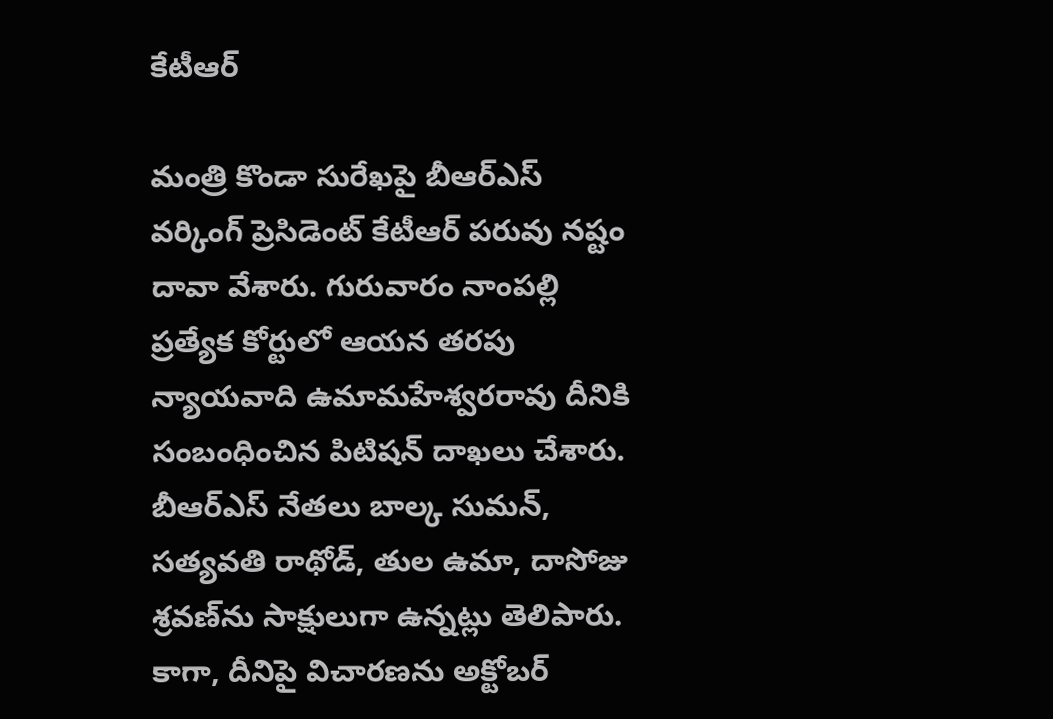కేటీఆర్

మంత్రి కొండా సురేఖపై బీఆర్ఎస్ వర్కింగ్ ప్రెసిడెంట్ కేటీఆర్ పరువు నష్టం దావా వేశారు. గురువారం నాంపల్లి ప్రత్యేక కోర్టులో ఆయన తరపు న్యాయవాది ఉమామహేశ్వరరావు దీనికి సంబంధించిన పిటిషన్ దాఖలు చేశారు. బీఆర్ఎస్ నేతలు బాల్క సుమన్, సత్యవతి రాథోడ్, తుల ఉమా, దాసోజు శ్రవణ్‌ను సాక్షులుగా ఉన్నట్లు తెలిపారు. కాగా, దీనిపై విచారణను అక్టోబర్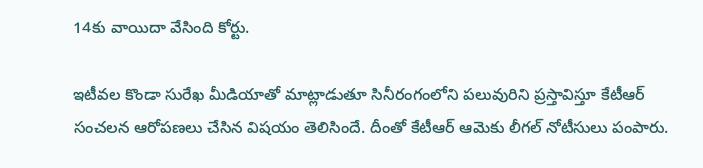14కు వాయిదా వేసింది కోర్టు.

ఇటీవల కొండా సురేఖ మీడియాతో మాట్లాడుతూ సినీరంగంలోని పలువురిని ప్రస్తావిస్తూ కేటీఆర్ సంచలన ఆరోపణలు చేసిన విషయం తెలిసిందే. దీంతో కేటీఆర్ ఆమెకు లీగల్ నోటీసులు పంపారు.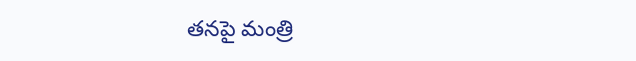తనపై మంత్రి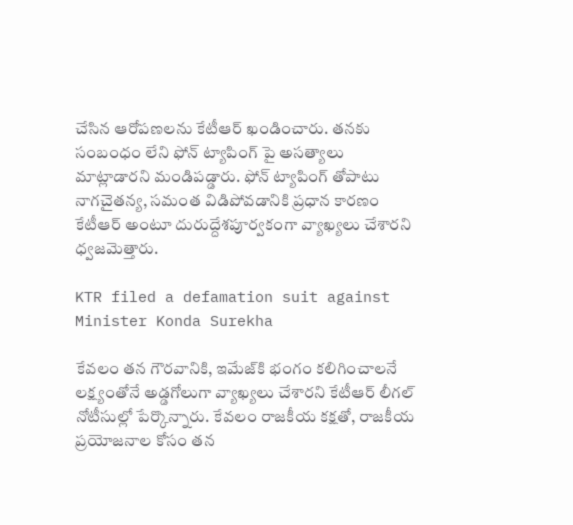చేసిన ఆరోపణలను కేటీఆర్ ఖండించారు. తనకు సంబంధం లేని ఫోన్ ట్యాపింగ్ పై అసత్యాలు మాట్లాడారని మండిపడ్డారు. ఫోన్ ట్యాపింగ్ తోపాటు నాగచైతన్య, సమంత విడిపోవడానికి ప్రధాన కారణం కేటీఆర్ అంటూ దురుద్దేశపూర్వకంగా వ్యాఖ్యలు చేశారని ధ్వజమెత్తారు.

KTR filed a defamation suit against Minister Konda Surekha

కేవలం తన గౌరవానికి, ఇమేజ్‌కి భంగం కలిగించాలనే లక్ష్యంతోనే అడ్డగోలుగా వ్యాఖ్యలు చేశారని కేటీఆర్ లీగల్ నోటీసుల్లో పేర్కొన్నారు. కేవలం రాజకీయ కక్షతో, రాజకీయ ప్రయోజనాల కోసం తన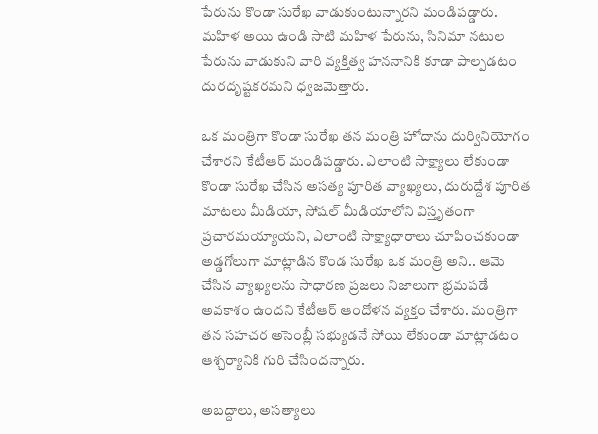పేరును కొండా సురేఖ వాడుకుంటున్నారని మండిపడ్డారు. మహిళ అయి ఉండి సాటి మహిళ పేరును, సినిమా నటుల పేరును వాడుకుని వారి వ్యక్తిత్వ హననానికి కూడా పాల్పడటం దురదృష్టకరమని ధ్వజమెత్తారు.

ఒక మంత్రిగా కొండా సురేఖ తన మంత్రి హోదాను దుర్వినియోగం చేశారని కేటీఆర్ మండిపడ్డారు. ఎలాంటి సాక్ష్యాలు లేకుండా కొండా సురేఖ చేసిన అసత్య పూరిత వ్యాఖ్యలు, దురుద్దేశ పూరిత మాటలు మీడియా, సోషల్ మీడియాలోని విస్తృతంగా ప్రచారమయ్యాయని, ఎలాంటి సాక్ష్యాధారాలు చూపించకుండా అడ్డగోలుగా మాట్లాడిన కొండ సురేఖ ఒక మంత్రి అని.. ఆమె చేసిన వ్యాఖ్యలను సాధారణ ప్రజలు నిజాలుగా భ్రమపడే అవకాశం ఉందని కేటీఆర్ ఆందోళన వ్యక్తం చేశారు. మంత్రిగా తన సహచర అసెంబ్లీ సభ్యుడనే సోయి లేకుండా మాట్లాడటం ఆశ్చర్యానికి గురి చేసిందన్నారు.

అబద్దాలు, అసత్యాలు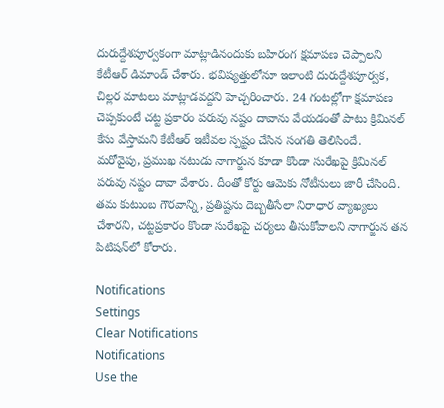దురుద్దేశపూర్వకంగా మాట్లాడినందుకు బహిరంగ క్షమాపణ చెప్పాలని కేటీఆర్ డిమాండ్ చేశారు. భవిష్యత్తులోనూ ఇలాంటి దురుద్దేశపూర్వక, చిల్లర మాటలు మాట్లాడవద్దని హెచ్చరించారు. 24 గంటల్లోగా క్షమాపణ చెప్పకుంటే చట్ట ప్రకారం పరువు నష్టం దావాను వేయడంతో పాటు క్రిమినల్ కేసు వేస్తామని కేటీఆర్ ఇటీవల స్పష్టం చేసిన సంగ‌తి తెలిసిందే. మరోవైపు, ప్రముఖ నటుడు నాగార్జున కూడా కొండా సురేఖపై క్రిమినల్ పరువు నష్టం దావా వేశారు. దీంతో కోర్టు ఆమెకు నోటీసులు జారీ చేసింది. తమ కుటుంబ గౌరవాన్ని, ప్రతిష్టను దెబ్బతీసేలా నిరాధార వ్యాఖ్యలు చేశారని, చట్టప్రకారం కొండా సురేఖపై చర్యలు తీసుకోవాలని నాగార్జున తన పిటిషన్‌లో కోరారు.

Notifications
Settings
Clear Notifications
Notifications
Use the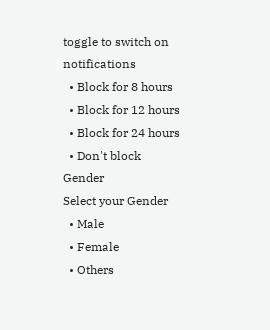toggle to switch on notifications
  • Block for 8 hours
  • Block for 12 hours
  • Block for 24 hours
  • Don't block
Gender
Select your Gender
  • Male
  • Female
  • Others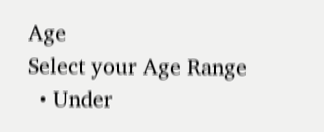Age
Select your Age Range
  • Under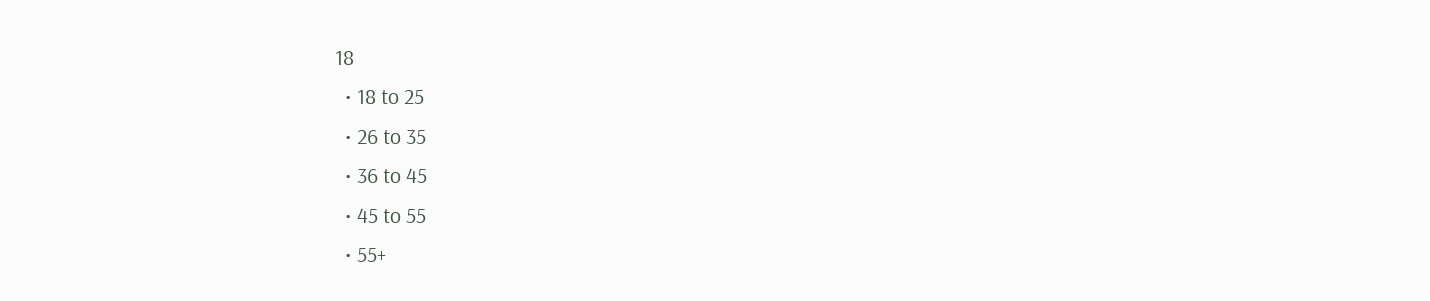18
  • 18 to 25
  • 26 to 35
  • 36 to 45
  • 45 to 55
  • 55+